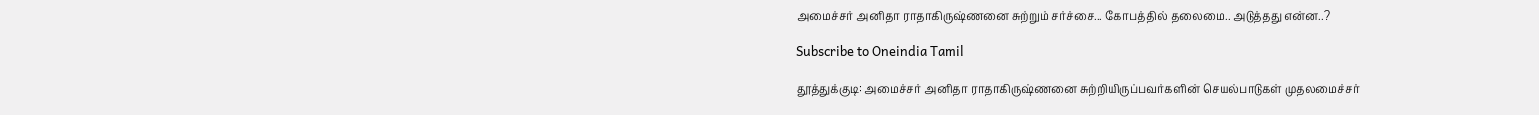அமைச்சர் அனிதா ராதாகிருஷ்ணனை சுற்றும் சர்ச்சை... கோபத்தில் தலைமை.. அடுத்தது என்ன..?

Subscribe to Oneindia Tamil

தூத்துக்குடி: அமைச்சர் அனிதா ராதாகிருஷ்ணனை சுற்றியிருப்பவர்களின் செயல்பாடுகள் முதலமைச்சர்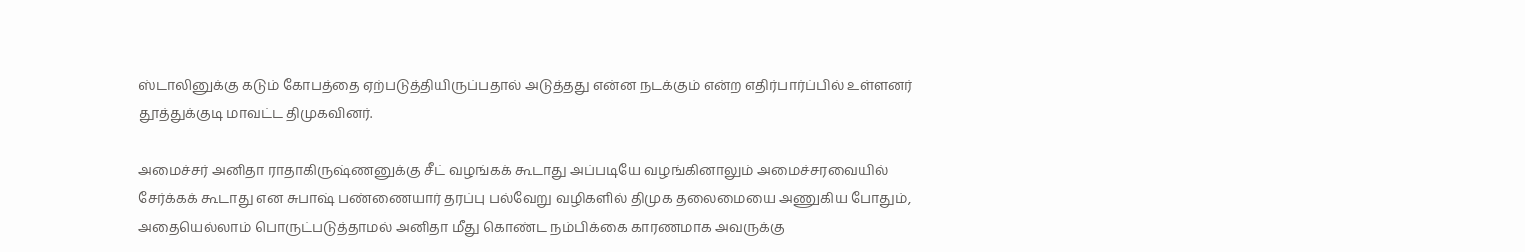ஸ்டாலினுக்கு கடும் கோபத்தை ஏற்படுத்தியிருப்பதால் அடுத்தது என்ன நடக்கும் என்ற எதிர்பார்ப்பில் உள்ளனர் தூத்துக்குடி மாவட்ட திமுகவினர்.

அமைச்சர் அனிதா ராதாகிருஷ்ணனுக்கு சீட் வழங்கக் கூடாது அப்படியே வழங்கினாலும் அமைச்சரவையில் சேர்க்கக் கூடாது என சுபாஷ் பண்ணையார் தரப்பு பல்வேறு வழிகளில் திமுக தலைமையை அணுகிய போதும், அதையெல்லாம் பொருட்படுத்தாமல் அனிதா மீது கொண்ட நம்பிக்கை காரணமாக அவருக்கு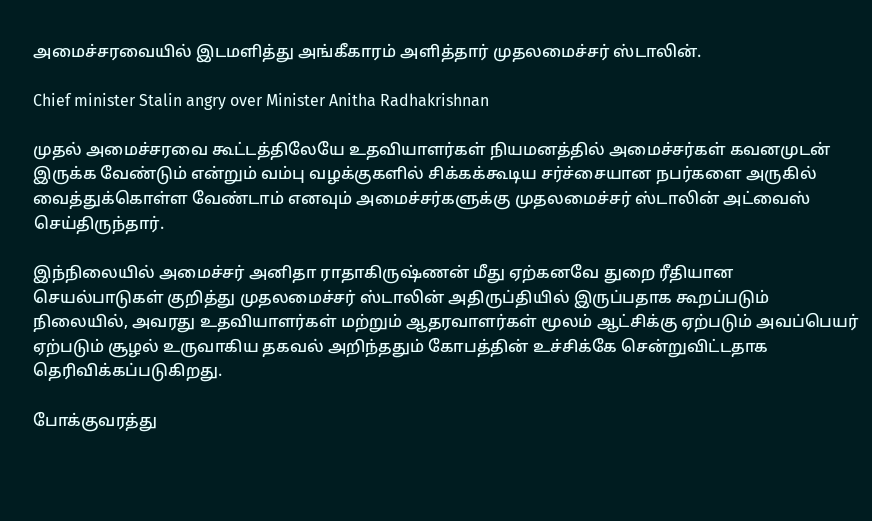அமைச்சரவையில் இடமளித்து அங்கீகாரம் அளித்தார் முதலமைச்சர் ஸ்டாலின்.

Chief minister Stalin angry over Minister Anitha Radhakrishnan

முதல் அமைச்சரவை கூட்டத்திலேயே உதவியாளர்கள் நியமனத்தில் அமைச்சர்கள் கவனமுடன் இருக்க வேண்டும் என்றும் வம்பு வழக்குகளில் சிக்கக்கூடிய சர்ச்சையான நபர்களை அருகில் வைத்துக்கொள்ள வேண்டாம் எனவும் அமைச்சர்களுக்கு முதலமைச்சர் ஸ்டாலின் அட்வைஸ் செய்திருந்தார்.

இந்நிலையில் அமைச்சர் அனிதா ராதாகிருஷ்ணன் மீது ஏற்கனவே துறை ரீதியான செயல்பாடுகள் குறித்து முதலமைச்சர் ஸ்டாலின் அதிருப்தியில் இருப்பதாக கூறப்படும் நிலையில், அவரது உதவியாளர்கள் மற்றும் ஆதரவாளர்கள் மூலம் ஆட்சிக்கு ஏற்படும் அவப்பெயர் ஏற்படும் சூழல் உருவாகிய தகவல் அறிந்ததும் கோபத்தின் உச்சிக்கே சென்றுவிட்டதாக தெரிவிக்கப்படுகிறது.

போக்குவரத்து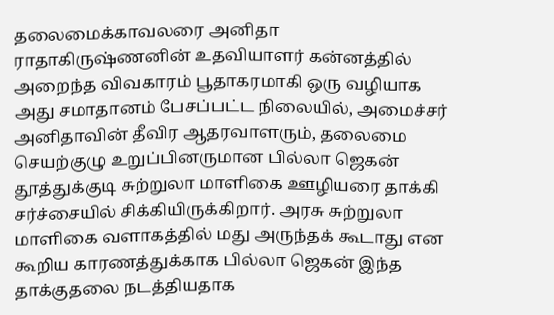தலைமைக்காவலரை அனிதா ராதாகிருஷ்ணனின் உதவியாளர் கன்னத்தில் அறைந்த விவகாரம் பூதாகரமாகி ஒரு வழியாக அது சமாதானம் பேசப்பட்ட நிலையில், அமைச்சர் அனிதாவின் தீவிர ஆதரவாளரும், தலைமை செயற்குழு உறுப்பினருமான பில்லா ஜெகன் தூத்துக்குடி சுற்றுலா மாளிகை ஊழியரை தாக்கி சர்ச்சையில் சிக்கியிருக்கிறார். அரசு சுற்றுலா மாளிகை வளாகத்தில் மது அருந்தக் கூடாது என கூறிய காரணத்துக்காக பில்லா ஜெகன் இந்த தாக்குதலை நடத்தியதாக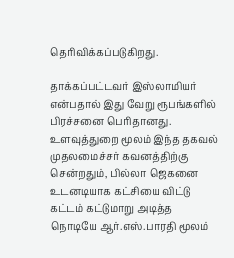தெரிவிக்கப்படுகிறது.

தாக்கப்பட்டவர் இஸ்லாமியர் என்பதால் இது வேறு ரூபங்களில் பிரச்சனை பெரிதானது. உளவுத்துறை மூலம் இந்த தகவல் முதலமைச்சர் கவனத்திற்கு சென்றதும், பில்லா ஜெகனை உடனடியாக கட்சியை விட்டு கட்டம் கட்டுமாறு அடித்த நொடியே ஆர்.எஸ்.பாரதி மூலம்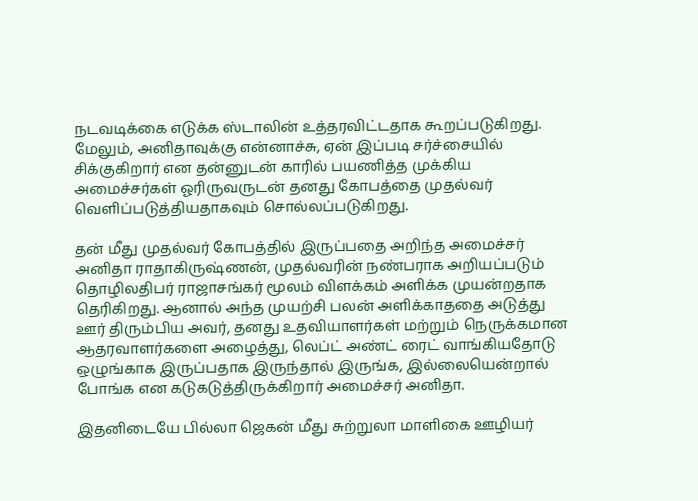நடவடிக்கை எடுக்க ஸ்டாலின் உத்தரவிட்டதாக கூறப்படுகிறது. மேலும், அனிதாவுக்கு என்னாச்சு, ஏன் இப்படி சர்ச்சையில் சிக்குகிறார் என தன்னுடன் காரில் பயணித்த முக்கிய அமைச்சர்கள் ஓரிருவருடன் தனது கோபத்தை முதல்வர் வெளிப்படுத்தியதாகவும் சொல்லப்படுகிறது.

தன் மீது முதல்வர் கோபத்தில் இருப்பதை அறிந்த அமைச்சர் அனிதா ராதாகிருஷ்ணன், முதல்வரின் நண்பராக அறியப்படும் தொழிலதிபர் ராஜாசங்கர் மூலம் விளக்கம் அளிக்க முயன்றதாக தெரிகிறது. ஆனால் அந்த முயற்சி பலன் அளிக்காததை அடுத்து ஊர் திரும்பிய அவர், தனது உதவியாளர்கள் மற்றும் நெருக்கமான ஆதரவாளர்களை அழைத்து, லெப்ட் அண்ட் ரைட் வாங்கியதோடு ஒழுங்காக இருப்பதாக இருந்தால் இருங்க, இல்லையென்றால் போங்க என கடுகடுத்திருக்கிறார் அமைச்சர் அனிதா.

இதனிடையே பில்லா ஜெகன் மீது சுற்றுலா மாளிகை ஊழியர்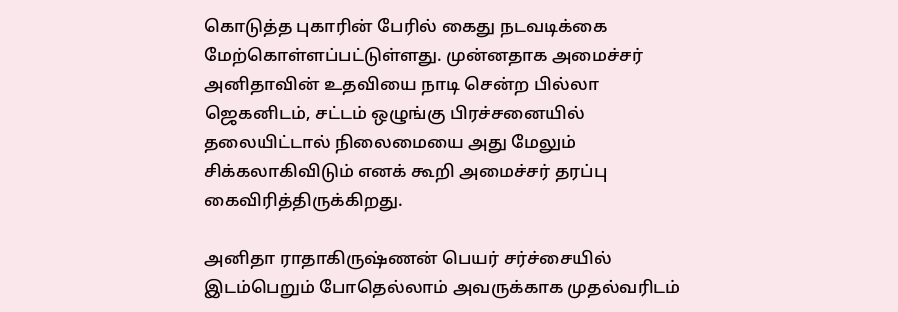கொடுத்த புகாரின் பேரில் கைது நடவடிக்கை மேற்கொள்ளப்பட்டுள்ளது. முன்னதாக அமைச்சர் அனிதாவின் உதவியை நாடி சென்ற பில்லா ஜெகனிடம், சட்டம் ஒழுங்கு பிரச்சனையில் தலையிட்டால் நிலைமையை அது மேலும் சிக்கலாகிவிடும் எனக் கூறி அமைச்சர் தரப்பு கைவிரித்திருக்கிறது.

அனிதா ராதாகிருஷ்ணன் பெயர் சர்ச்சையில் இடம்பெறும் போதெல்லாம் அவருக்காக முதல்வரிடம்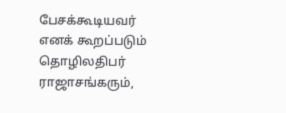பேசக்கூடியவர் எனக் கூறப்படும் தொழிலதிபர் ராஜாசங்கரும்,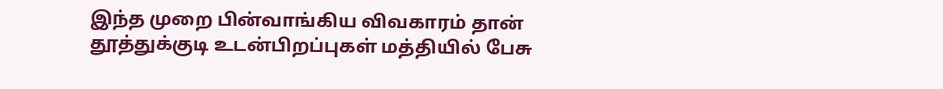இந்த முறை பின்வாங்கிய விவகாரம் தான் தூத்துக்குடி உடன்பிறப்புகள் மத்தியில் பேசு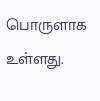பொருளாக உள்ளது.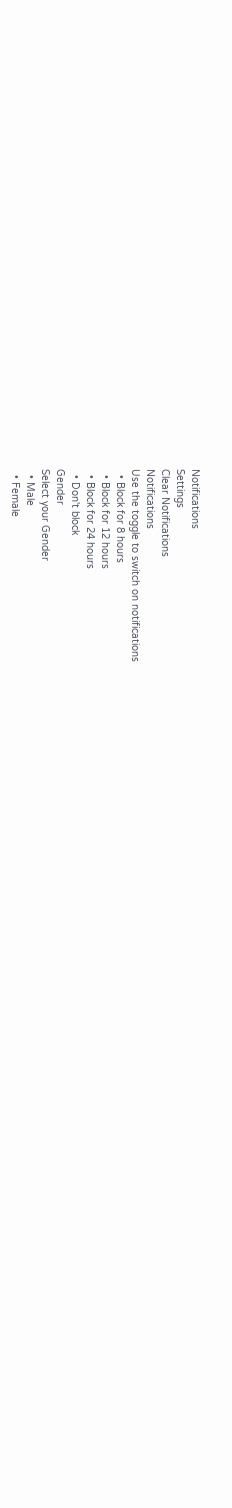Notifications
Settings
Clear Notifications
Notifications
Use the toggle to switch on notifications
  • Block for 8 hours
  • Block for 12 hours
  • Block for 24 hours
  • Don't block
Gender
Select your Gender
  • Male
  • Female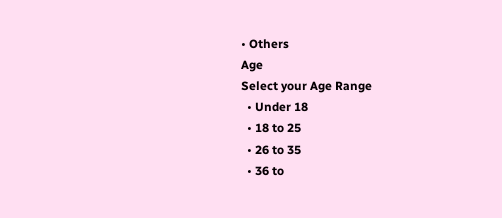• Others
Age
Select your Age Range
  • Under 18
  • 18 to 25
  • 26 to 35
  • 36 to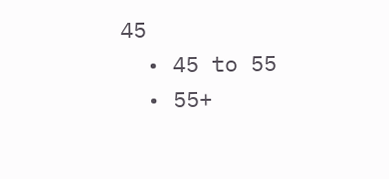45
  • 45 to 55
  • 55+